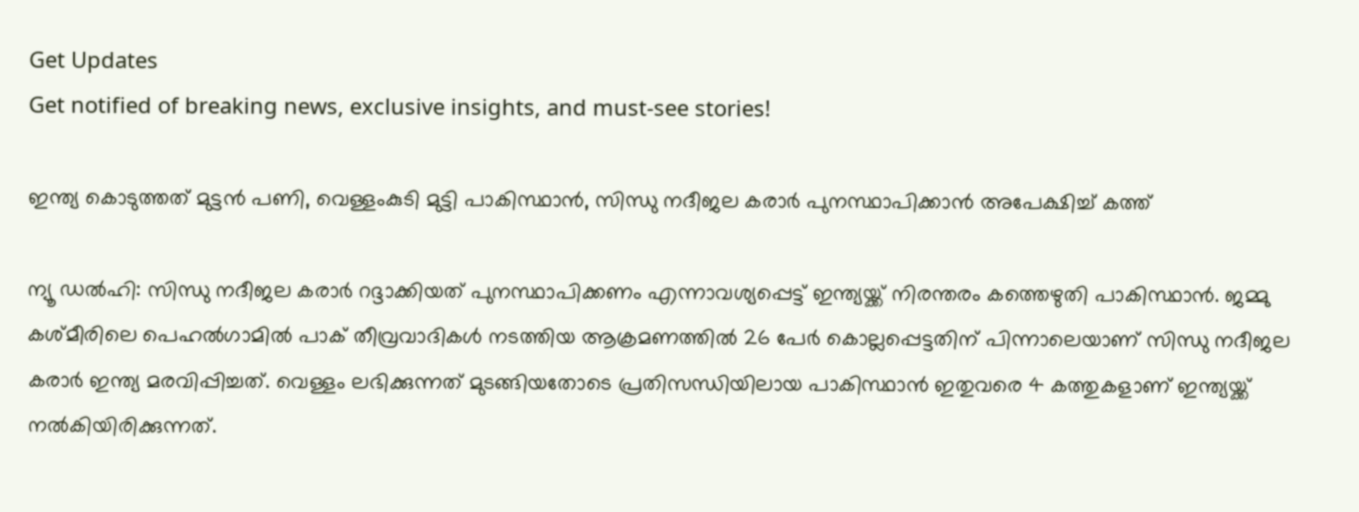Get Updates
Get notified of breaking news, exclusive insights, and must-see stories!

ഇന്ത്യ കൊടുത്തത് മുട്ടൻ പണി, വെള്ളംകുടി മുട്ടി പാകിസ്ഥാൻ, സിന്ധു നദീജല കരാർ പുനസ്ഥാപിക്കാൻ അപേക്ഷിച്ച് കത്ത്

ന്യൂ ഡല്‍ഹി: സിന്ധു നദീജല കരാര്‍ റദ്ദാക്കിയത് പുനസ്ഥാപിക്കണം എന്നാവശ്യപ്പെട്ട് ഇന്ത്യയ്ക്ക് നിരന്തരം കത്തെഴുതി പാകിസ്ഥാന്‍. ജമ്മു കശ്മീരിലെ പെഹല്‍ഗാമില്‍ പാക് തീവ്രവാദികള്‍ നടത്തിയ ആക്രമണത്തില്‍ 26 പേര്‍ കൊല്ലപ്പെട്ടതിന് പിന്നാലെയാണ് സിന്ധു നദീജല കരാര്‍ ഇന്ത്യ മരവിപ്പിച്ചത്. വെള്ളം ലഭിക്കുന്നത് മുടങ്ങിയതോടെ പ്രതിസന്ധിയിലായ പാകിസ്ഥാന്‍ ഇതുവരെ 4 കത്തുകളാണ് ഇന്ത്യയ്ക്ക് നല്‍കിയിരിക്കുന്നത്.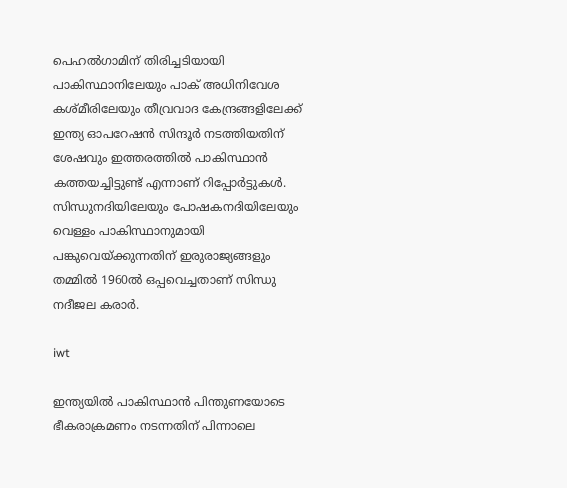പെഹല്‍ഗാമിന് തിരിച്ചടിയായി പാകിസ്ഥാനിലേയും പാക് അധിനിവേശ കശ്മീരിലേയും തീവ്രവാദ കേന്ദ്രങ്ങളിലേക്ക് ഇന്ത്യ ഓപറേഷന്‍ സിന്ദൂര്‍ നടത്തിയതിന് ശേഷവും ഇത്തരത്തില്‍ പാകിസ്ഥാന്‍ കത്തയച്ചിട്ടുണ്ട് എന്നാണ് റിപ്പോര്‍ട്ടുകള്‍. സിന്ധുനദിയിലേയും പോഷകനദിയിലേയും വെള്ളം പാകിസ്ഥാനുമായി പങ്കുവെയ്ക്കുന്നതിന് ഇരുരാജ്യങ്ങളും തമ്മില്‍ 1960ല്‍ ഒപ്പവെച്ചതാണ് സിന്ധു നദീജല കരാര്‍.

iwt

ഇന്ത്യയില്‍ പാകിസ്ഥാന്‍ പിന്തുണയോടെ ഭീകരാക്രമണം നടന്നതിന് പിന്നാലെ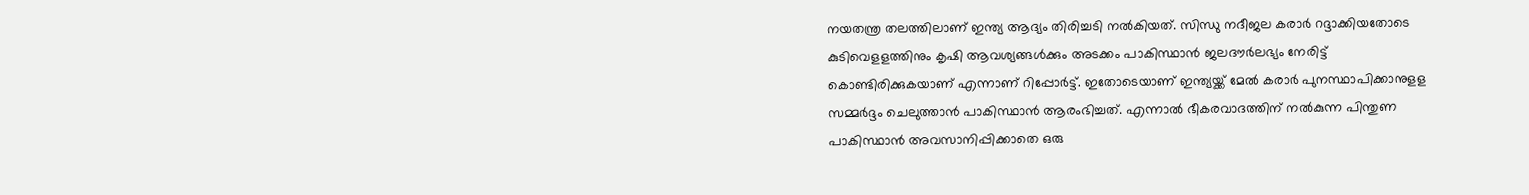നയതന്ത്ര തലത്തിലാണ് ഇന്ത്യ ആദ്യം തിരിച്ചടി നല്‍കിയത്. സിന്ധു നദീജല കരാര്‍ റദ്ദാക്കിയതോടെ കുടിവെളളത്തിനും കൃഷി ആവശ്യങ്ങള്‍ക്കും അടക്കം പാകിസ്ഥാന്‍ ജലദൗര്‍ലഭ്യം നേരിട്ട് കൊണ്ടിരിക്കുകയാണ് എന്നാണ് റിപ്പോര്‍ട്ട്. ഇതോടെയാണ് ഇന്ത്യയ്ക്ക് മേല്‍ കരാര്‍ പുനസ്ഥാപിക്കാനുളള സമ്മര്‍ദ്ദം ചെലുത്താന്‍ പാകിസ്ഥാന്‍ ആരംഭിച്ചത്. എന്നാല്‍ ഭീകരവാദത്തിന് നല്‍കുന്ന പിന്തുണ പാകിസ്ഥാന്‍ അവസാനിപ്പിക്കാതെ ഒരു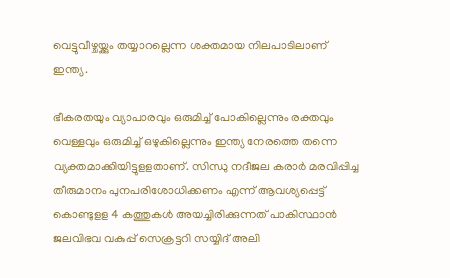വെട്ടുവീഴ്ചയ്ക്കും തയ്യാറല്ലെന്ന ശക്തമായ നിലപാടിലാണ് ഇന്ത്യ.

ഭീകരതയും വ്യാപാരവും ഒരുമിച്ച് പോകില്ലെന്നും രക്തവും വെള്ളവും ഒരുമിച്ച് ഒഴുകില്ലെന്നും ഇന്ത്യ നേരത്തെ തന്നെ വ്യക്തമാക്കിയിട്ടുളളതാണ്. സിന്ധു നദീജല കരാര്‍ മരവിപ്പിച്ച തീരുമാനം പുനപരിശോധിക്കണം എന്ന് ആവശ്യപ്പെട്ട് കൊണ്ടുളള 4 കത്തുകള്‍ അയച്ചിരിക്കുന്നത് പാകിസ്ഥാന്‍ ജലവിഭവ വകുപ്പ് സെക്രട്ടറി സയ്യിദ് അലി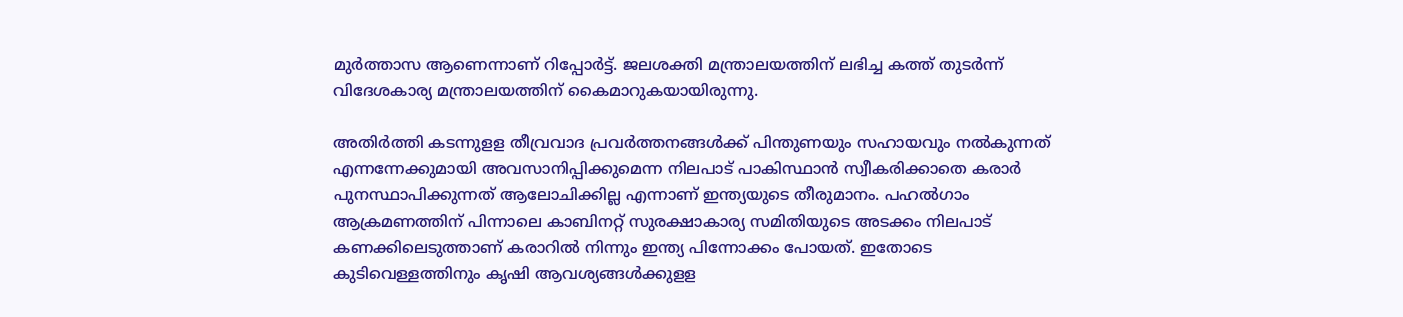മുര്‍ത്താസ ആണെന്നാണ് റിപ്പോര്‍ട്ട്. ജലശക്തി മന്ത്രാലയത്തിന് ലഭിച്ച കത്ത് തുടര്‍ന്ന് വിദേശകാര്യ മന്ത്രാലയത്തിന് കൈമാറുകയായിരുന്നു.

അതിര്‍ത്തി കടന്നുളള തീവ്രവാദ പ്രവര്‍ത്തനങ്ങള്‍ക്ക് പിന്തുണയും സഹായവും നല്‍കുന്നത് എന്നന്നേക്കുമായി അവസാനിപ്പിക്കുമെന്ന നിലപാട് പാകിസ്ഥാന്‍ സ്വീകരിക്കാതെ കരാര്‍ പുനസ്ഥാപിക്കുന്നത് ആലോചിക്കില്ല എന്നാണ് ഇന്ത്യയുടെ തീരുമാനം. പഹല്‍ഗാം ആക്രമണത്തിന് പിന്നാലെ കാബിനറ്റ് സുരക്ഷാകാര്യ സമിതിയുടെ അടക്കം നിലപാട് കണക്കിലെടുത്താണ് കരാറില്‍ നിന്നും ഇന്ത്യ പിന്നോക്കം പോയത്. ഇതോടെ കുടിവെള്ളത്തിനും കൃഷി ആവശ്യങ്ങള്‍ക്കുളള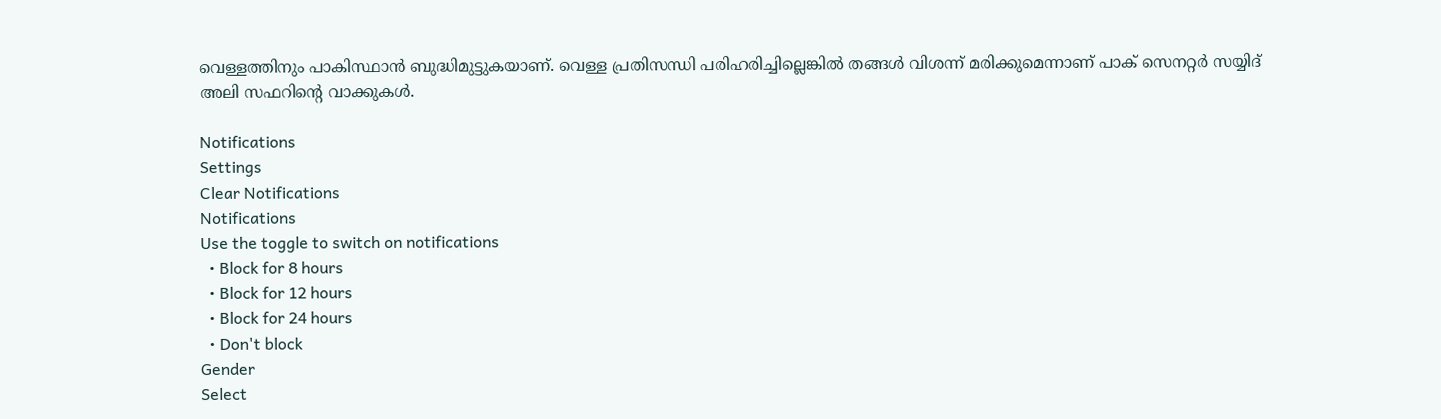വെള്ളത്തിനും പാകിസ്ഥാന്‍ ബുദ്ധിമുട്ടുകയാണ്. വെള്ള പ്രതിസന്ധി പരിഹരിച്ചില്ലെങ്കില്‍ തങ്ങള്‍ വിശന്ന് മരിക്കുമെന്നാണ് പാക് സെനറ്റര്‍ സയ്യിദ് അലി സഫറിന്റെ വാക്കുകള്‍.

Notifications
Settings
Clear Notifications
Notifications
Use the toggle to switch on notifications
  • Block for 8 hours
  • Block for 12 hours
  • Block for 24 hours
  • Don't block
Gender
Select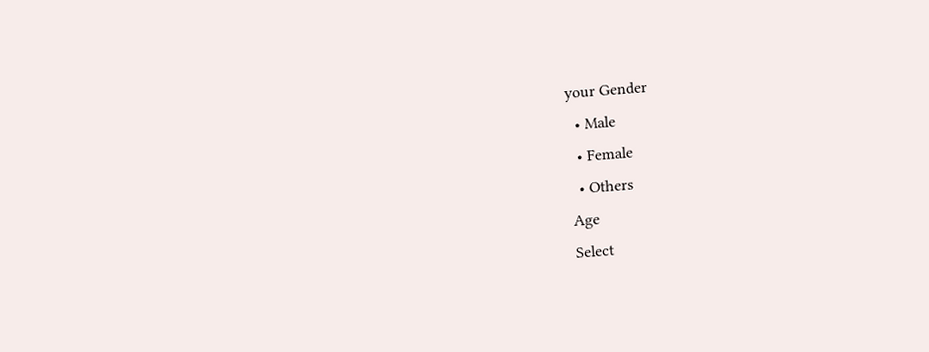your Gender
  • Male
  • Female
  • Others
Age
Select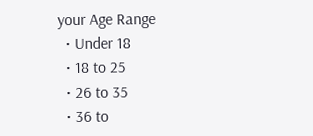your Age Range
  • Under 18
  • 18 to 25
  • 26 to 35
  • 36 to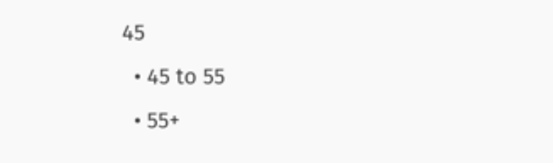45
  • 45 to 55
  • 55+